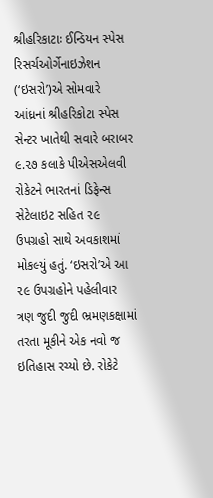શ્રીહરિકાટાઃ ઈન્ડિયન સ્પેસ રિસર્ચઓર્ગેનાઇઝેશન (‘ઇસરો’)એ સોમવારે આંધ્રનાં શ્રીહરિકોટા સ્પેસ સેન્ટર ખાતેથી સવારે બરાબર ૯.૨૭ કલાકે પીએસએલવી રોકેટને ભારતનાં ડિફેન્સ સેટેલાઇટ સહિત ૨૯ ઉપગ્રહો સાથે અવકાશમાં મોકલ્યું હતું. ‘ઇસરો’એ આ ૨૯ ઉપગ્રહોને પહેલીવાર ત્રણ જુદી જુદી ભ્રમણકક્ષામાં તરતા મૂકીને એક નવો જ ઇતિહાસ રચ્યો છે. રોકેટે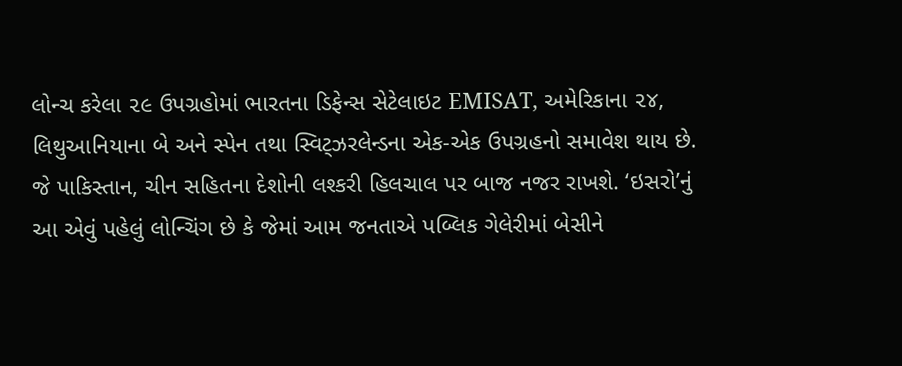લોન્ચ કરેલા ૨૯ ઉપગ્રહોમાં ભારતના ડિફેન્સ સેટેલાઇટ EMISAT, અમેરિકાના ૨૪, લિથુઆનિયાના બે અને સ્પેન તથા સ્વિટ્ઝરલેન્ડના એક-એક ઉપગ્રહનો સમાવેશ થાય છે.
જે પાકિસ્તાન, ચીન સહિતના દેશોની લશ્કરી હિલચાલ પર બાજ નજર રાખશે. ‘ઇસરો’નું આ એવું પહેલું લોન્ચિંગ છે કે જેમાં આમ જનતાએ પબ્લિક ગેલેરીમાં બેસીને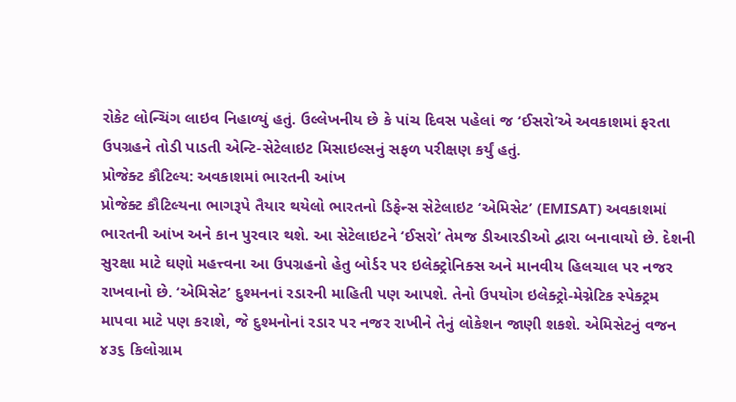રોકેટ લોન્ચિંગ લાઇવ નિહાળ્યું હતું. ઉલ્લેખનીય છે કે પાંચ દિવસ પહેલાં જ ‘ઈસરો’એ અવકાશમાં ફરતા ઉપગ્રહને તોડી પાડતી એન્ટિ-સેટેલાઇટ મિસાઇલ્સનું સફળ પરીક્ષણ કર્યું હતું.
પ્રોજેક્ટ કૌટિલ્ય: અવકાશમાં ભારતની આંખ
પ્રોજેક્ટ કૌટિલ્યના ભાગરૂપે તૈયાર થયેલો ભારતનો ડિફેન્સ સેટેલાઇટ ‘એમિસેટ’ (EMISAT) અવકાશમાં ભારતની આંખ અને કાન પુરવાર થશે. આ સેટેલાઇટને ‘ઈસરો’ તેમજ ડીઆરડીઓ દ્વારા બનાવાયો છે. દેશની સુરક્ષા માટે ઘણો મહત્ત્વના આ ઉપગ્રહનો હેતુ બોર્ડર પર ઇલેક્ટ્રોનિક્સ અને માનવીય હિલચાલ પર નજર રાખવાનો છે. ‘એમિસેટ’ દુશ્મનનાં રડારની માહિતી પણ આપશે. તેનો ઉપયોગ ઇલેક્ટ્રો-મેગ્નેટિક સ્પેક્ટ્રમ માપવા માટે પણ કરાશે, જે દુશ્મનોનાં રડાર પર નજર રાખીને તેનું લોકેશન જાણી શકશે. એમિસેટનું વજન ૪૩૬ કિલોગ્રામ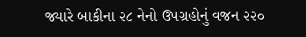જ્યારે બાકીના ૨૮ નેનો ઉપગ્રહોનું વજન ૨૨૦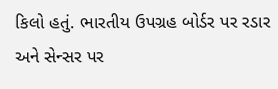કિલો હતું. ભારતીય ઉપગ્રહ બોર્ડર પર રડાર અને સેન્સર પર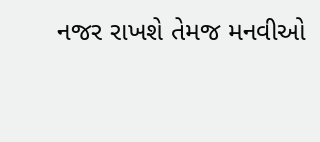નજર રાખશે તેમજ મનવીઓ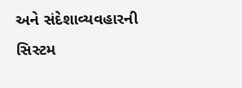અને સંદેશાવ્યવહારની સિસ્ટમ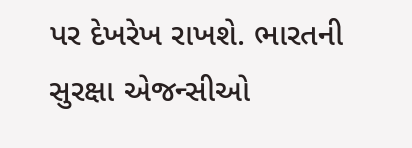પર દેખરેખ રાખશે. ભારતની સુરક્ષા એજન્સીઓ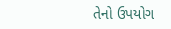તેનો ઉપયોગ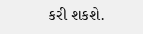કરી શકશે.